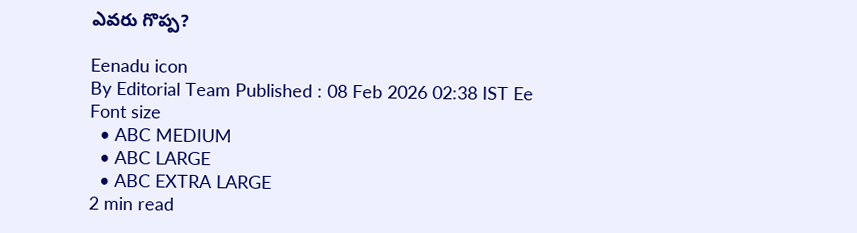ఎవరు గొప్ప?

Eenadu icon
By Editorial Team Published : 08 Feb 2026 02:38 IST Ee Font size
  • ABC MEDIUM
  • ABC LARGE
  • ABC EXTRA LARGE
2 min read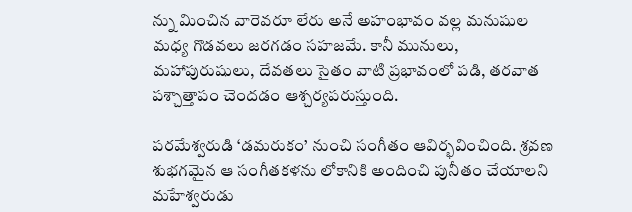న్ను మించిన వారెవరూ లేరు అనే అహంభావం వల్ల మనుషుల మధ్య గొడవలు జరగడం సహజమే. కానీ మునులు, మహాపురుషులు, దేవతలు సైతం వాటి ప్రభావంలో పడి, తరవాత పశ్చాత్తాపం చెందడం ఆశ్చర్యపరుస్తుంది.

పరమేశ్వరుడి ‘డమరుకం’ నుంచి సంగీతం ఆవిర్భవించింది. శ్రవణ శుభగమైన ఆ సంగీతకళను లోకానికి అందించి పునీతం చేయాలని మహేశ్వరుడు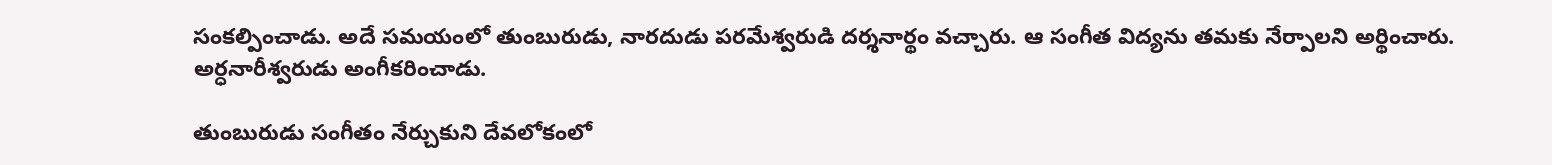సంకల్పించాడు. అదే సమయంలో తుంబురుడు, నారదుడు పరమేశ్వరుడి దర్శనార్థం వచ్చారు. ఆ సంగీత విద్యను తమకు నేర్పాలని అర్థించారు. అర్ధనారీశ్వరుడు అంగీకరించాడు.

తుంబురుడు సంగీతం నేర్చుకుని దేవలోకంలో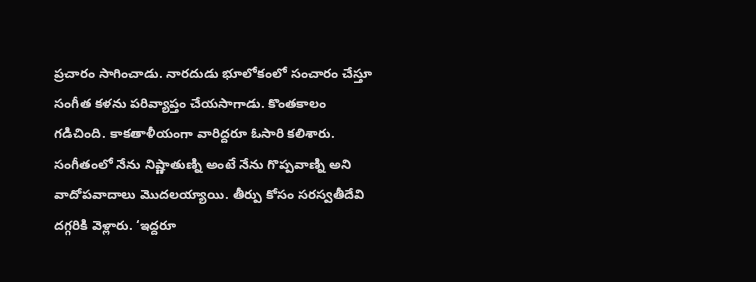ప్రచారం సాగించాడు. నారదుడు భూలోకంలో సంచారం చేస్తూ సంగీత కళను పరివ్యాప్తం చేయసాగాడు. కొంతకాలం గడిచింది. కాకతాళీయంగా వారిద్దరూ ఓసారి కలిశారు. సంగీతంలో నేను నిష్ణాతుణ్ని అంటే నేను గొప్పవాణ్ని అని వాదోపవాదాలు మొదలయ్యాయి. తీర్పు కోసం సరస్వతీదేవి దగ్గరికి వెళ్లారు. ‘ఇద్దరూ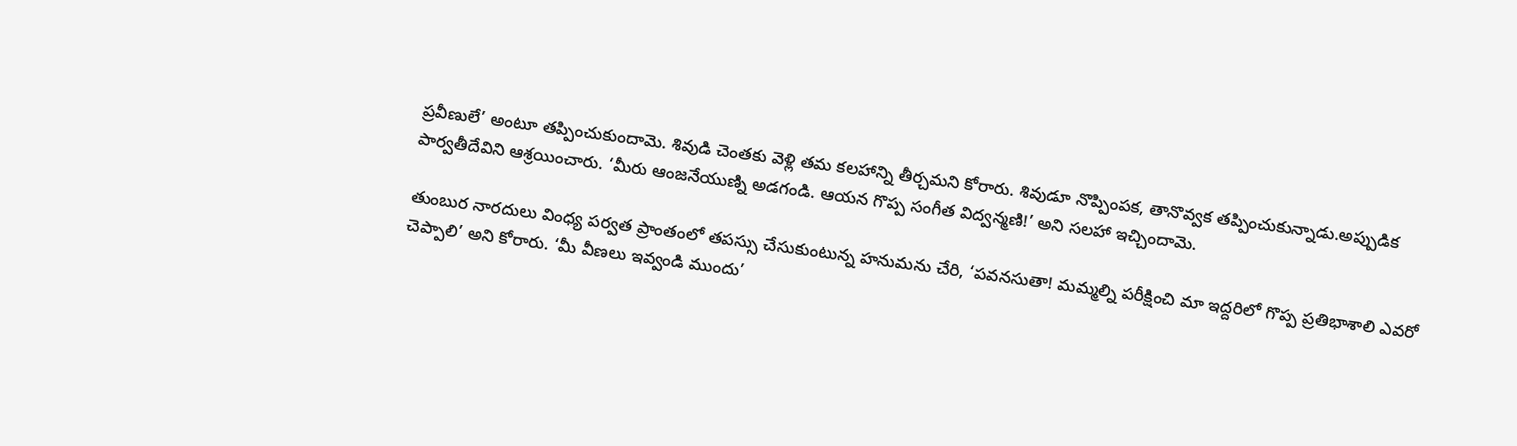ప్రవీణులే’ అంటూ తప్పించుకుందామె. శివుడి చెంతకు వెళ్లి తమ కలహాన్ని తీర్చమని కోరారు. శివుడూ నొప్పింపక, తానొవ్వక తప్పించుకున్నాడు.అప్పుడిక పార్వతీదేవిని ఆశ్రయించారు. ‘మీరు ఆంజనేయుణ్ని అడగండి. ఆయన గొప్ప సంగీత విద్వన్మణి!’ అని సలహా ఇచ్చిందామె.

తుంబుర నారదులు వింధ్య పర్వత ప్రాంతంలో తపస్సు చేసుకుంటున్న హనుమను చేరి, ‘పవనసుతా! మమ్మల్ని పరీక్షించి మా ఇద్దరిలో గొప్ప ప్రతిభాశాలి ఎవరో చెప్పాలి’ అని కోరారు. ‘మీ వీణలు ఇవ్వండి ముందు’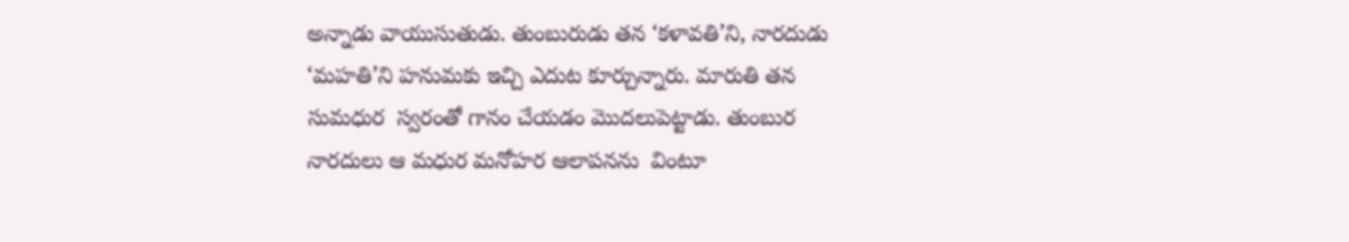అన్నాడు వాయుసుతుడు. తుంబురుడు తన ‘కళావతి’ని, నారదుడు ‘మహతి’ని హనుమకు ఇచ్చి ఎదుట కూర్చున్నారు. మారుతి తన సుమధుర  స్వరంతో గానం చేయడం మొదలుపెట్టాడు. తుంబుర నారదులు ఆ మధుర మనోహర ఆలాపనను  వింటూ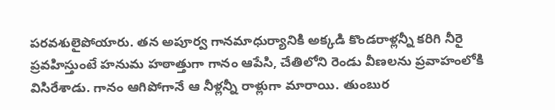పరవశులైపోయారు. తన అపూర్వ గానమాధుర్యానికి అక్కడి కొండరాళ్లన్నీ కరిగి నీరై ప్రవహిస్తుంటే హనుమ హఠాత్తుగా గానం ఆపేసి, చేతిలోని రెండు వీణలను ప్రవాహంలోకి విసిరేశాడు. గానం ఆగిపోగానే ఆ నీళ్లన్నీ రాళ్లుగా మారాయి. తుంబుర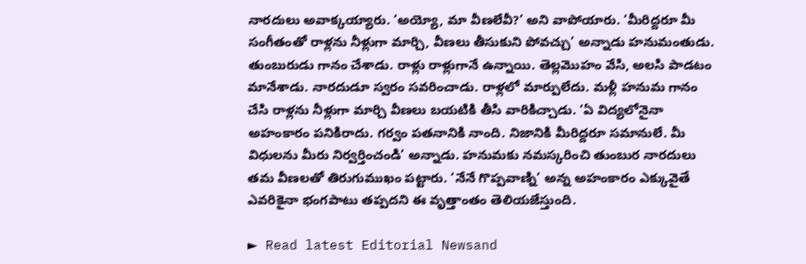నారదులు అవాక్కయ్యారు. ‘అయ్యో, మా వీణలేవీ?’ అని వాపోయారు. ‘మీరిద్దరూ మీ సంగీతంతో రాళ్లను నీళ్లుగా మార్చి, వీణలు తీసుకుని పోవచ్చు’ అన్నాడు హనుమంతుడు. తుంబురుడు గానం చేశాడు. రాళ్లు రాళ్లుగానే ఉన్నాయి. తెల్లమొహం వేసి, అలసి పాడటం మానేశాడు. నారదుడూ స్వరం సవరించాడు. రాళ్లలో మార్పులేదు. మళ్లీ హనుమ గానం చేసి రాళ్లను నీళ్లుగా మార్చి వీణలు బయటికి తీసి వారికిచ్చాడు. ‘ఏ విద్యలోనైనా అహంకారం పనికిరాదు. గర్వం పతనానికి నాంది. నిజానికి మీరిద్దరూ సమానులే. మీ విధులను మీరు నిర్వర్తించండి’ అన్నాడు. హనుమకు నమస్కరించి తుంబుర నారదులు తమ వీణలతో తిరుగుముఖం పట్టారు. ‘నేనే గొప్పవాణ్ని’ అన్న అహంకారం ఎక్కువైతే ఎవరికైనా భంగపాటు తప్పదని ఈ వృత్తాంతం తెలియజేస్తుంది.

► Read latest Editorial Newsand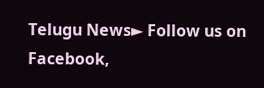Telugu News► Follow us on Facebook,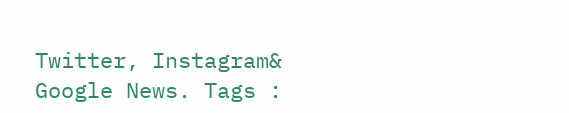Twitter, Instagram& Google News. Tags :